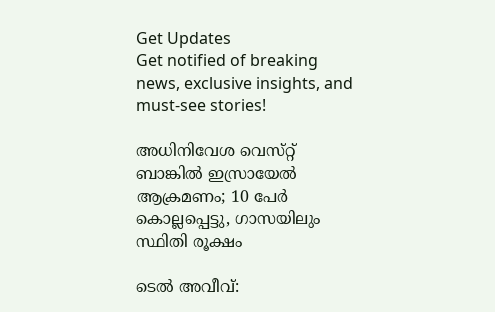Get Updates
Get notified of breaking news, exclusive insights, and must-see stories!

അധിനിവേശ വെസ്‌റ്റ് ബാങ്കിൽ ഇസ്രായേൽ ആക്രമണം; 10 പേർ കൊല്ലപ്പെട്ടു, ഗാസയിലും സ്ഥിതി രൂക്ഷം

ടെൽ അവീവ്: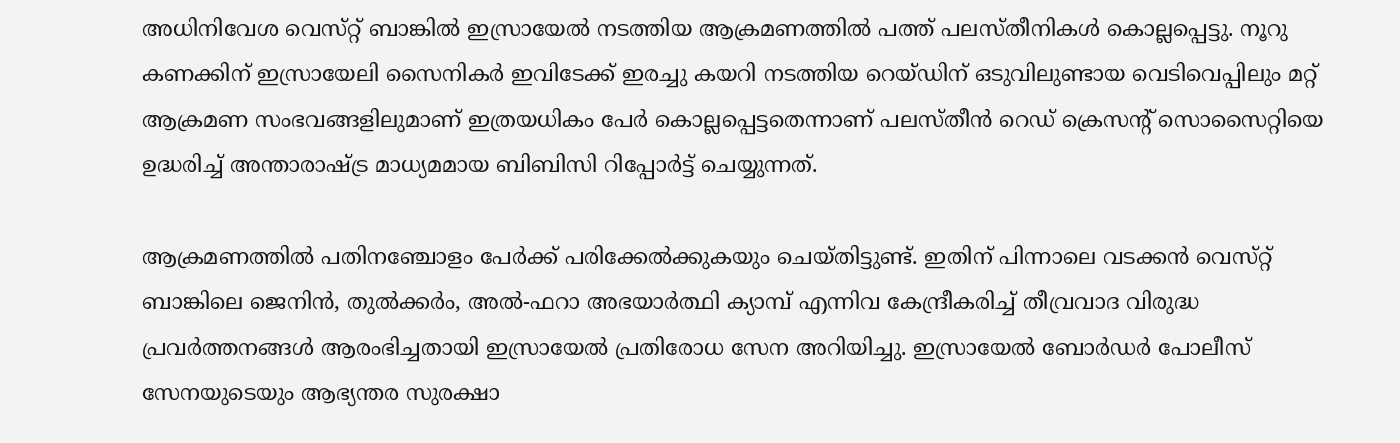അധിനിവേശ വെസ്‌റ്റ് ബാങ്കിൽ ഇസ്രായേൽ നടത്തിയ ആക്രമണത്തിൽ പത്ത് പലസ്‌തീനികൾ കൊല്ലപ്പെട്ടു. നൂറു കണക്കിന് ഇസ്രായേലി സൈനികർ ഇവിടേക്ക് ഇരച്ചു കയറി നടത്തിയ റെയ്‌ഡിന് ഒടുവിലുണ്ടായ വെടിവെപ്പിലും മറ്റ് ആക്രമണ സംഭവങ്ങളിലുമാണ് ഇത്രയധികം പേർ കൊല്ലപ്പെട്ടതെന്നാണ് പലസ്‌തീൻ റെഡ് ക്രെസന്റ് സൊസൈറ്റിയെ ഉദ്ധരിച്ച് അന്താരാഷ്ട്ര മാധ്യമമായ ബിബിസി റിപ്പോർട്ട് ചെയ്യുന്നത്.

ആക്രമണത്തിൽ പതിനഞ്ചോളം പേർക്ക് പരിക്കേൽക്കുകയും ചെയ്‌തിട്ടുണ്ട്‌. ഇതിന് പിന്നാലെ വടക്കൻ വെസ്‌റ്റ് ബാങ്കിലെ ജെനിൻ, തുൽക്കർം, അൽ-ഫറാ അഭയാർത്ഥി ക്യാമ്പ് എന്നിവ കേന്ദ്രീകരിച്ച് തീവ്രവാദ വിരുദ്ധ പ്രവർത്തനങ്ങൾ ആരംഭിച്ചതായി ഇസ്രായേൽ പ്രതിരോധ സേന അറിയിച്ചു. ഇസ്രായേൽ ബോർഡർ പോലീസ് സേനയുടെയും ആഭ്യന്തര സുരക്ഷാ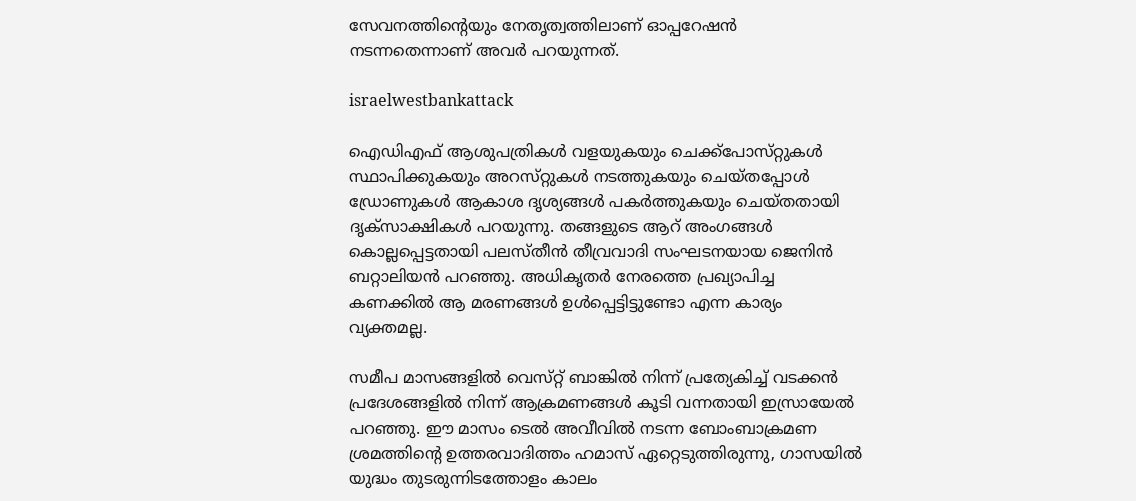സേവനത്തിന്റെയും നേതൃത്വത്തിലാണ് ഓപ്പറേഷൻ നടന്നതെന്നാണ് അവർ പറയുന്നത്.

israelwestbankattack

ഐഡിഎഫ് ആശുപത്രികൾ വളയുകയും ചെക്ക്‌പോസ്‌റ്റുകൾ സ്ഥാപിക്കുകയും അറസ്‌റ്റുകൾ നടത്തുകയും ചെയ്‌തപ്പോൾ ഡ്രോണുകൾ ആകാശ ദൃശ്യങ്ങൾ പകർത്തുകയും ചെയ്‌തതായി ദൃക്‌സാക്ഷികൾ പറയുന്നു. തങ്ങളുടെ ആറ് അംഗങ്ങൾ കൊല്ലപ്പെട്ടതായി പലസ്‌തീൻ തീവ്രവാദി സംഘടനയായ ജെനിൻ ബറ്റാലിയൻ പറഞ്ഞു. അധികൃതർ നേരത്തെ പ്രഖ്യാപിച്ച കണക്കിൽ ആ മരണങ്ങൾ ഉൾപ്പെട്ടിട്ടുണ്ടോ എന്ന കാര്യം വ്യക്തമല്ല.

സമീപ മാസങ്ങളിൽ വെസ്‌റ്റ് ബാങ്കിൽ നിന്ന് പ്രത്യേകിച്ച് വടക്കൻ പ്രദേശങ്ങളിൽ നിന്ന് ആക്രമണങ്ങൾ കൂടി വന്നതായി ഇസ്രായേൽ പറഞ്ഞു. ഈ മാസം ടെൽ അവീവിൽ നടന്ന ബോംബാക്രമണ ശ്രമത്തിന്റെ ഉത്തരവാദിത്തം ഹമാസ് ഏറ്റെടുത്തിരുന്നു, ഗാസയിൽ യുദ്ധം തുടരുന്നിടത്തോളം കാലം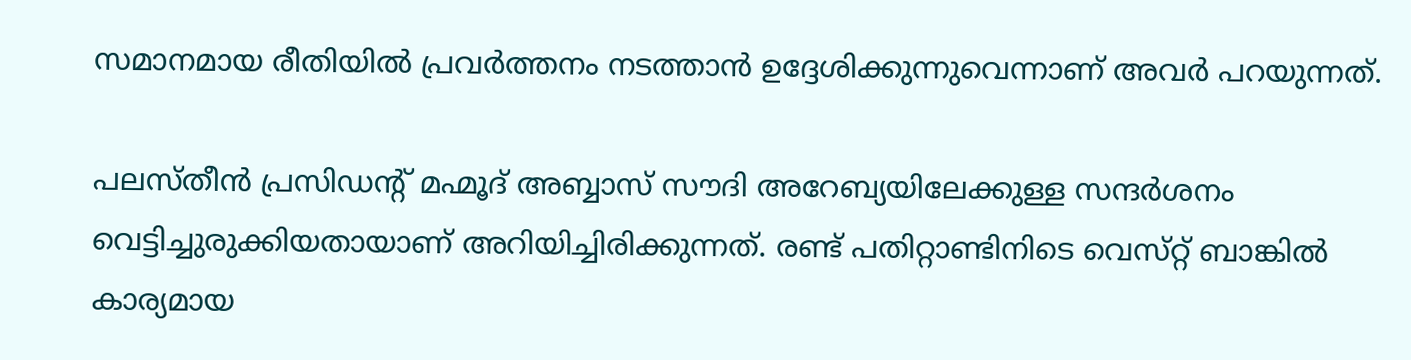സമാനമായ രീതിയിൽ പ്രവർത്തനം നടത്താൻ ഉദ്ദേശിക്കുന്നുവെന്നാണ് അവർ പറയുന്നത്.

പലസ്‌തീൻ പ്രസിഡന്റ് മഹ്മൂദ് അബ്ബാസ് സൗദി അറേബ്യയിലേക്കുള്ള സന്ദർശനം വെട്ടിച്ചുരുക്കിയതായാണ് അറിയിച്ചിരിക്കുന്നത്. രണ്ട് പതിറ്റാണ്ടിനിടെ വെസ്‌റ്റ് ബാങ്കിൽ കാര്യമായ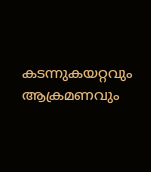കടന്നുകയറ്റവും ആക്രമണവും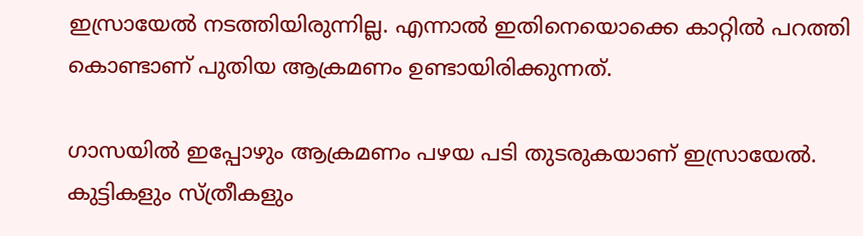ഇസ്രായേൽ നടത്തിയിരുന്നില്ല. എന്നാൽ ഇതിനെയൊക്കെ കാറ്റിൽ പറത്തി കൊണ്ടാണ് പുതിയ ആക്രമണം ഉണ്ടായിരിക്കുന്നത്.

ഗാസയിൽ ഇപ്പോഴും ആക്രമണം പഴയ പടി തുടരുകയാണ് ഇസ്രായേൽ. കുട്ടികളും സ്ത്രീകളും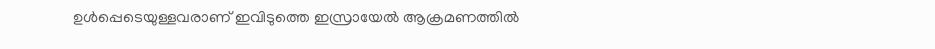ഉൾപ്പെടെയുള്ളവരാണ് ഇവിടുത്തെ ഇസ്രായേൽ ആക്രമണത്തിൽ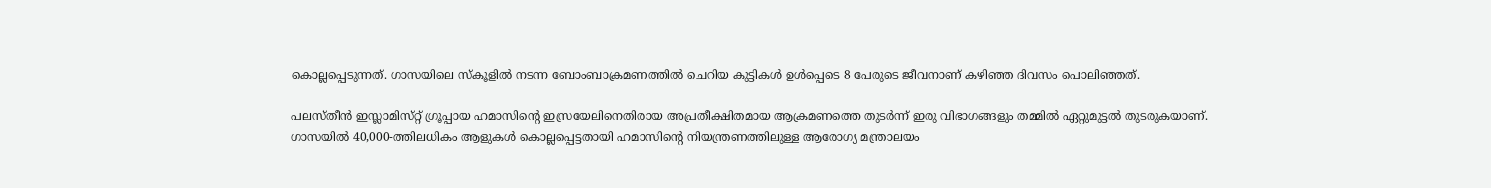കൊല്ലപ്പെടുന്നത്. ഗാസയിലെ സ്‌കൂളിൽ നടന്ന ബോംബാക്രമണത്തിൽ ചെറിയ കുട്ടികൾ ഉൾപ്പെടെ 8 പേരുടെ ജീവനാണ് കഴിഞ്ഞ ദിവസം പൊലിഞ്ഞത്.

പലസ്‌തീൻ ഇസ്ലാമിസ്‌റ്റ് ഗ്രൂപ്പായ ഹമാസിന്റെ ഇസ്രയേലിനെതിരായ അപ്രതീക്ഷിതമായ ആക്രമണത്തെ തുടർന്ന് ഇരു വിഭാഗങ്ങളും തമ്മിൽ ഏറ്റുമുട്ടൽ തുടരുകയാണ്. ഗാസയിൽ 40,000-ത്തിലധികം ആളുകൾ കൊല്ലപ്പെട്ടതായി ഹമാസിന്റെ നിയന്ത്രണത്തിലുള്ള ആരോഗ്യ മന്ത്രാലയം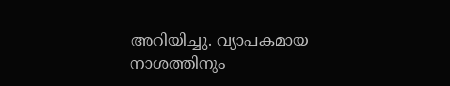അറിയിച്ചു. വ്യാപകമായ നാശത്തിനും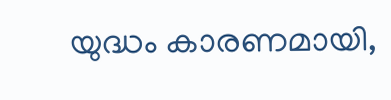യുദ്ധം കാരണമായി,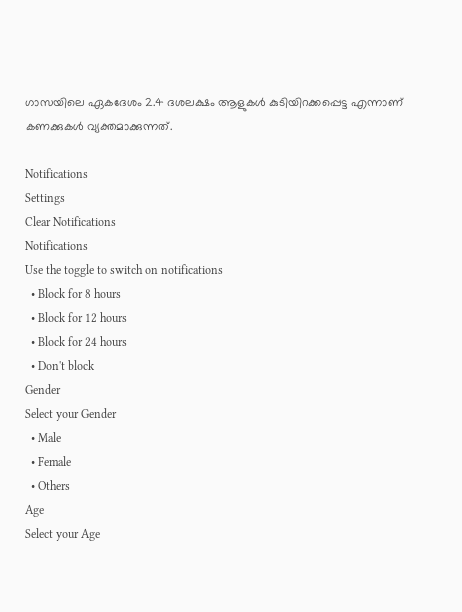ഗാസയിലെ ഏകദേശം 2.4 ദശലക്ഷം ആളുകൾ കുടിയിറക്കപ്പെട്ട എന്നാണ് കണക്കുകൾ വ്യക്തമാക്കുന്നത്.

Notifications
Settings
Clear Notifications
Notifications
Use the toggle to switch on notifications
  • Block for 8 hours
  • Block for 12 hours
  • Block for 24 hours
  • Don't block
Gender
Select your Gender
  • Male
  • Female
  • Others
Age
Select your Age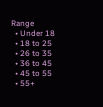Range
  • Under 18
  • 18 to 25
  • 26 to 35
  • 36 to 45
  • 45 to 55
  • 55+